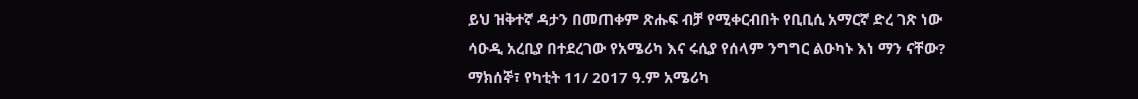ይህ ዝቅተኛ ዳታን በመጠቀም ጽሑፍ ብቻ የሚቀርብበት የቢቢሲ አማርኛ ድረ ገጽ ነው
ሳዑዲ አረቢያ በተደረገው የአሜሪካ እና ሩሲያ የሰላም ንግግር ልዑካኑ እነ ማን ናቸው?
ማክሰኞ፣ የካቲት 11/ 2017 ዓ.ም አሜሪካ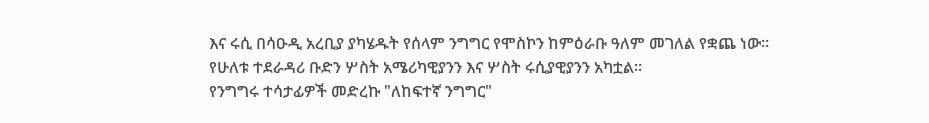እና ሩሲ በሳዑዲ አረቢያ ያካሄዱት የሰላም ንግግር የሞስኮን ከምዕራቡ ዓለም መገለል የቋጨ ነው።
የሁለቱ ተደራዳሪ ቡድን ሦስት አሜሪካዊያንን እና ሦስት ሩሲያዊያንን አካቷል።
የንግግሩ ተሳታፊዎች መድረኩ "ለከፍተኛ ንግግር"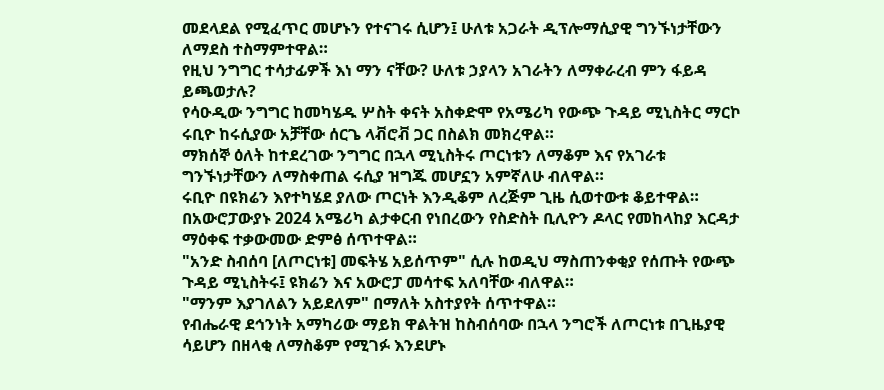መደላደል የሚፈጥር መሆኑን የተናገሩ ሲሆን፤ ሁለቱ አጋራት ዲፕሎማሲያዊ ግንኙነታቸውን ለማደስ ተስማምተዋል።
የዚህ ንግግር ተሳታፊዎች እነ ማን ናቸው? ሁለቱ ኃያላን አገራትን ለማቀራረብ ምን ፋይዳ ይጫወታሉ?
የሳዑዲው ንግግር ከመካሄዱ ሦስት ቀናት አስቀድሞ የአሜሪካ የውጭ ጉዳይ ሚኒስትር ማርኮ ሩቢዮ ከሩሲያው አቻቸው ሰርጌ ላቭሮቭ ጋር በስልክ መክረዋል።
ማክሰኞ ዕለት ከተደረገው ንግግር በኋላ ሚኒስትሩ ጦርነቱን ለማቆም እና የአገራቱ ግንኙነታቸውን ለማስቀጠል ሩሲያ ዝግጁ መሆኗን አምኛለሁ ብለዋል።
ሩቢዮ በዩክሬን እየተካሄደ ያለው ጦርነት እንዲቆም ለረጅም ጊዜ ሲወተውቱ ቆይተዋል። በአውሮፓውያኑ 2024 አሜሪካ ልታቀርብ የነበረውን የስድስት ቢሊዮን ዶላር የመከላከያ እርዳታ ማዕቀፍ ተቃውመው ድምፅ ሰጥተዋል።
"አንድ ስብሰባ [ለጦርነቱ] መፍትሄ አይሰጥም" ሲሉ ከወዲህ ማስጠንቀቂያ የሰጡት የውጭ ጉዳይ ሚኒስትሩ፤ ዩክሬን እና አውሮፓ መሳተፍ አለባቸው ብለዋል።
"ማንም እያገለልን አይደለም" በማለት አስተያየት ሰጥተዋል።
የብሔራዊ ደኅንነት አማካሪው ማይክ ዋልትዝ ከስብሰባው በኋላ ንግሮች ለጦርነቱ በጊዜያዊ ሳይሆን በዘላቂ ለማስቆም የሚገፉ እንደሆኑ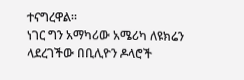ተናግረዋል።
ነገር ግን አማካሪው አሜሪካ ለዩክሬን ላደረገችው በቢሊዮን ዶላሮች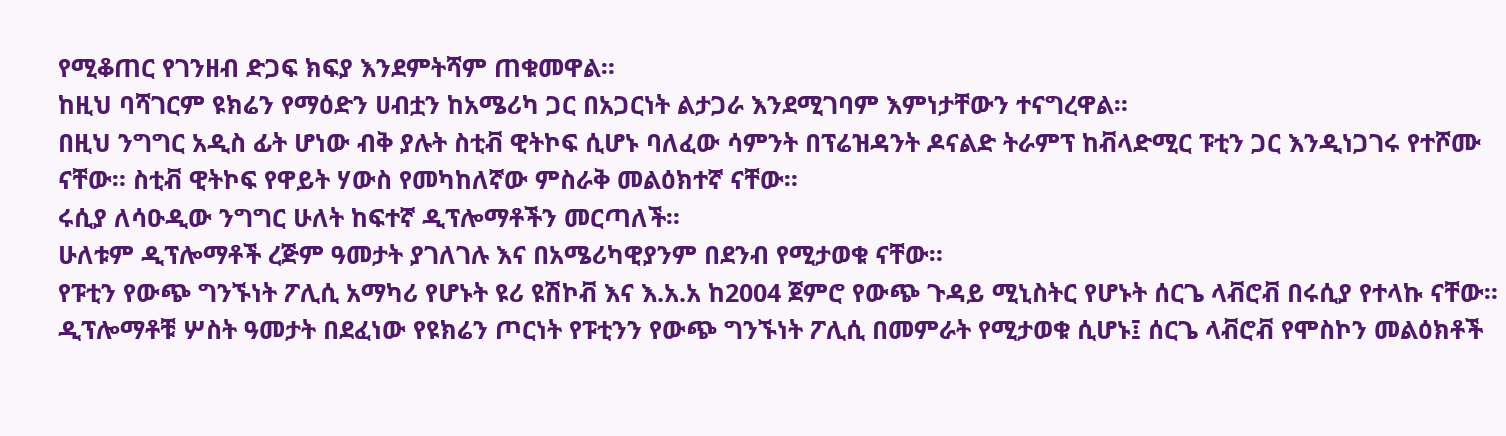የሚቆጠር የገንዘብ ድጋፍ ክፍያ እንደምትሻም ጠቁመዋል።
ከዚህ ባሻገርም ዩክሬን የማዕድን ሀብቷን ከአሜሪካ ጋር በአጋርነት ልታጋራ እንደሚገባም እምነታቸውን ተናግረዋል።
በዚህ ንግግር አዲስ ፊት ሆነው ብቅ ያሉት ስቲቭ ዊትኮፍ ሲሆኑ ባለፈው ሳምንት በፕሬዝዳንት ዶናልድ ትራምፕ ከቭላድሚር ፑቲን ጋር እንዲነጋገሩ የተሾሙ ናቸው። ስቲቭ ዊትኮፍ የዋይት ሃውስ የመካከለኛው ምስራቅ መልዕክተኛ ናቸው።
ሩሲያ ለሳዑዲው ንግግር ሁለት ከፍተኛ ዲፕሎማቶችን መርጣለች።
ሁለቱም ዲፕሎማቶች ረጅም ዓመታት ያገለገሉ እና በአሜሪካዊያንም በደንብ የሚታወቁ ናቸው።
የፑቲን የውጭ ግንኙነት ፖሊሲ አማካሪ የሆኑት ዩሪ ዩሽኮቭ እና እ.አ.አ ከ2004 ጀምሮ የውጭ ጉዳይ ሚኒስትር የሆኑት ሰርጌ ላቭሮቭ በሩሲያ የተላኩ ናቸው።
ዲፕሎማቶቹ ሦስት ዓመታት በደፈነው የዩክሬን ጦርነት የፑቲንን የውጭ ግንኙነት ፖሊሲ በመምራት የሚታወቁ ሲሆኑ፤ ሰርጌ ላቭሮቭ የሞስኮን መልዕክቶች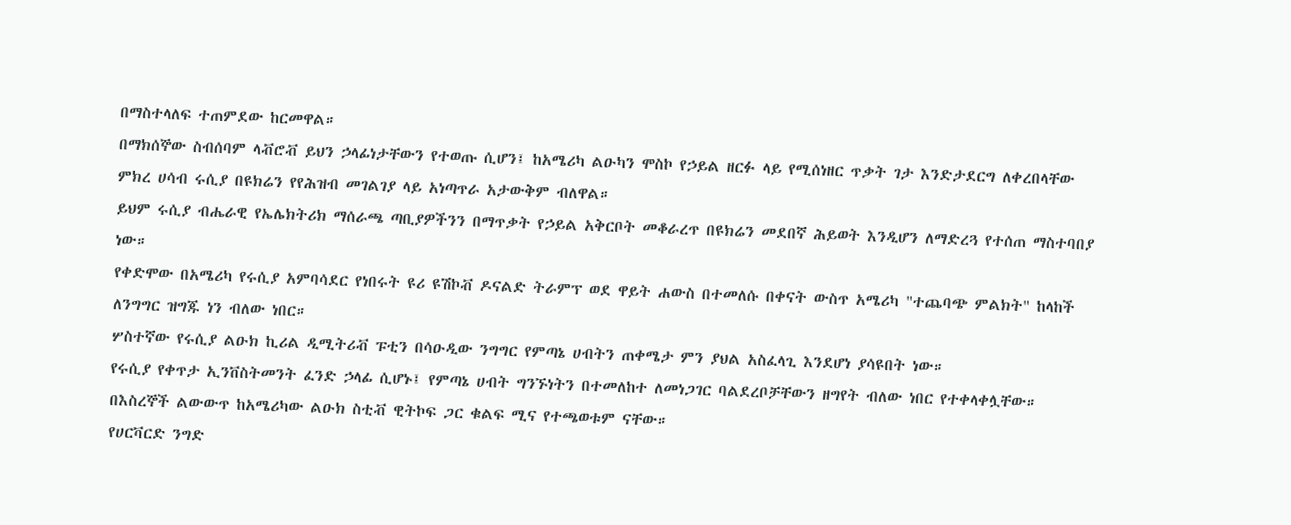በማስተላለፍ ተጠምደው ከርመዋል።
በማክሰኞው ስብሰባም ላቭሮቭ ይህን ኃላፊነታቸውን የተወጡ ሲሆን፤ ከአሜሪካ ልዑካን ሞስኮ የኃይል ዘርፉ ላይ የሚሰነዘር ጥቃት ገታ እንድታደርግ ለቀረበላቸው ምክረ ሀሳብ ሩሲያ በዩክሬን የየሕዝብ መገልገያ ላይ አነጣጥራ አታውቅም ብለዋል።
ይህም ሩሲያ ብሔራዊ የኤሌክትሪክ ማሰራጫ ጣቢያዎችንን በማጥቃት የኃይል አቅርቦት መቆራረጥ በዩክሬን መደበኛ ሕይወት እንዲሆን ለማድረጓ የተሰጠ ማስተባበያ ነው።
የቀድሞው በአሜሪካ የሩሲያ አምባሳደር የነበሩት ዩሪ ዩሽኮቭ ዶናልድ ትራምፕ ወደ ዋይት ሐውስ በተመለሱ በቀናት ውስጥ አሜሪካ "ተጨባጭ ምልክት" ከላከች ለንግግር ዝግጁ ነን ብለው ነበር።
ሦስተኛው የሩሲያ ልዑክ ኪሪል ዲሚትሪቭ ፑቲን በሳዑዲው ንግግር የምጣኔ ሀብትን ጠቀሜታ ምን ያህል አስፈላጊ እንደሆነ ያሳዩበት ነው።
የሩሲያ የቀጥታ ኢንቨስትመንት ፈንድ ኃላፊ ሲሆኑ፤ የምጣኔ ሀብት ግንኙነትን በተመለከተ ለመነጋገር ባልደረቦቻቸውን ዘግየት ብለው ነበር የተቀላቀሏቸው።
በእስረኞች ልውውጥ ከአሜሪካው ልዑክ ስቲቭ ዊትኮፍ ጋር ቁልፍ ሚና የተጫወቱም ናቸው።
የሀርቫርድ ንግድ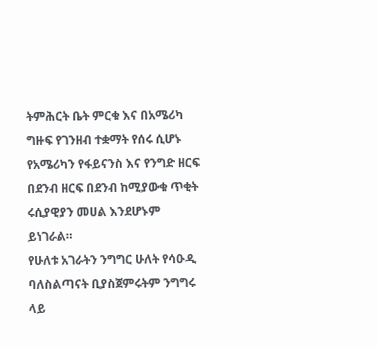ትምሕርት ቤት ምርቁ እና በአሜሪካ ግዙፍ የገንዘብ ተቋማት የሰሩ ሲሆኑ የአሜሪካን የፋይናንስ እና የንግድ ዘርፍ በደንብ ዘርፍ በደንብ ከሚያውቁ ጥቂት ሩሲያዊያን መሀል እንደሆኑም ይነገራል።
የሁለቱ አገራትን ንግግር ሁለት የሳዑዲ ባለስልጣናት ቢያስጀምሩትም ንግግሩ ላይ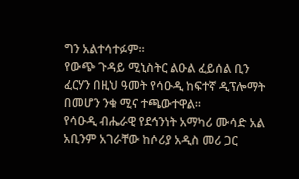ግን አልተሳተፉም።
የውጭ ጉዳይ ሚኒስትር ልዑል ፈይሰል ቢን ፈርሃን በዚህ ዓመት የሳዑዲ ከፍተኛ ዲፕሎማት በመሆን ንቁ ሚና ተጫውተዋል።
የሳዑዲ ብሔራዊ የደኅንነት አማካሪ ሙሳድ አል አቢንም አገራቸው ከሶሪያ አዲስ መሪ ጋር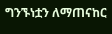ግንኙነቷን ለማጠናከር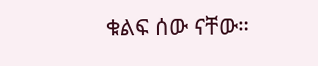ቁልፍ ሰው ናቸው።